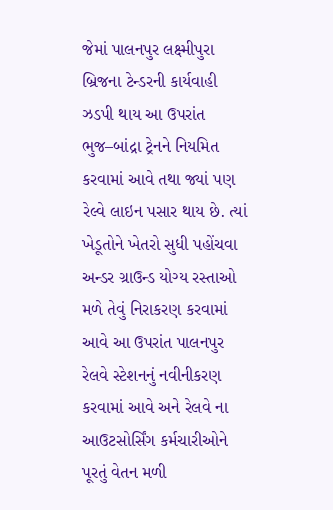જેમાં પાલનપુર લક્ષ્મીપુરા બ્રિજના ટેન્ડરની કાર્યવાહી ઝડપી થાય આ ઉપરાંત ભુજ–બાંદ્રા ટ્રેનને નિયમિત કરવામાં આવે તથા જ્યાં પણ રેલ્વે લાઇન પસાર થાય છે. ત્યાં ખેડૂતોને ખેતરો સુધી પહોંચવા અન્ડર ગ્રાઉન્ડ યોગ્ય રસ્તાઓ મળે તેવું નિરાકરણ કરવામાં આવે આ ઉપરાંત પાલનપુર રેલવે સ્ટેશનનું નવીનીકરણ કરવામાં આવે અને રેલવે ના આઉટસોર્સિંગ કર્મચારીઓને પૂરતું વેતન મળી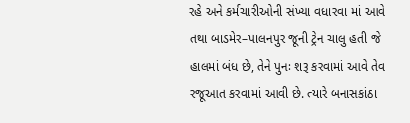રહે અને કર્મચારીઓની સંખ્યા વધારવા માં આવે તથા બાડમેર–પાલનપુર જૂની ટ્રેન ચાલુ હતી જે હાલમાં બંધ છે, તેને પુનઃ શરૂ કરવામાં આવે તેવ રજૂઆત કરવામાં આવી છે. ત્યારે બનાસકાંઠા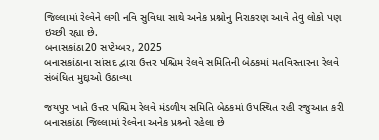જિલ્લામાં રેલ્વેને લગી નવિ સુવિધા સાથે અનેક પ્રશ્નોનુ નિરાકરણ આવે તેવુ લોકો પણ ઇચ્છી રહ્યા છે.
બનાસકાંઠા20 સપ્ટેમ્બર, 2025
બનાસકાંઠાના સાંસદ દ્વારા ઉત્તર પશ્ચિમ રેલવે સમિતિની બેઠકમાં મતવિસ્તારના રેલવે સંબંધિત મુદ્દાઓ ઉઠાવ્યા

જયપુર ખાતે ઉત્તર પશ્ચિમ રેલવે મંડળીય સમિતિ બેઠકમાં ઉપસ્થિત રહી રજુઆત કરી
બનાસકાંઠા જિલ્લામાં રેલ્વેના અનેક પ્રશ્ર્નો રહેલા છે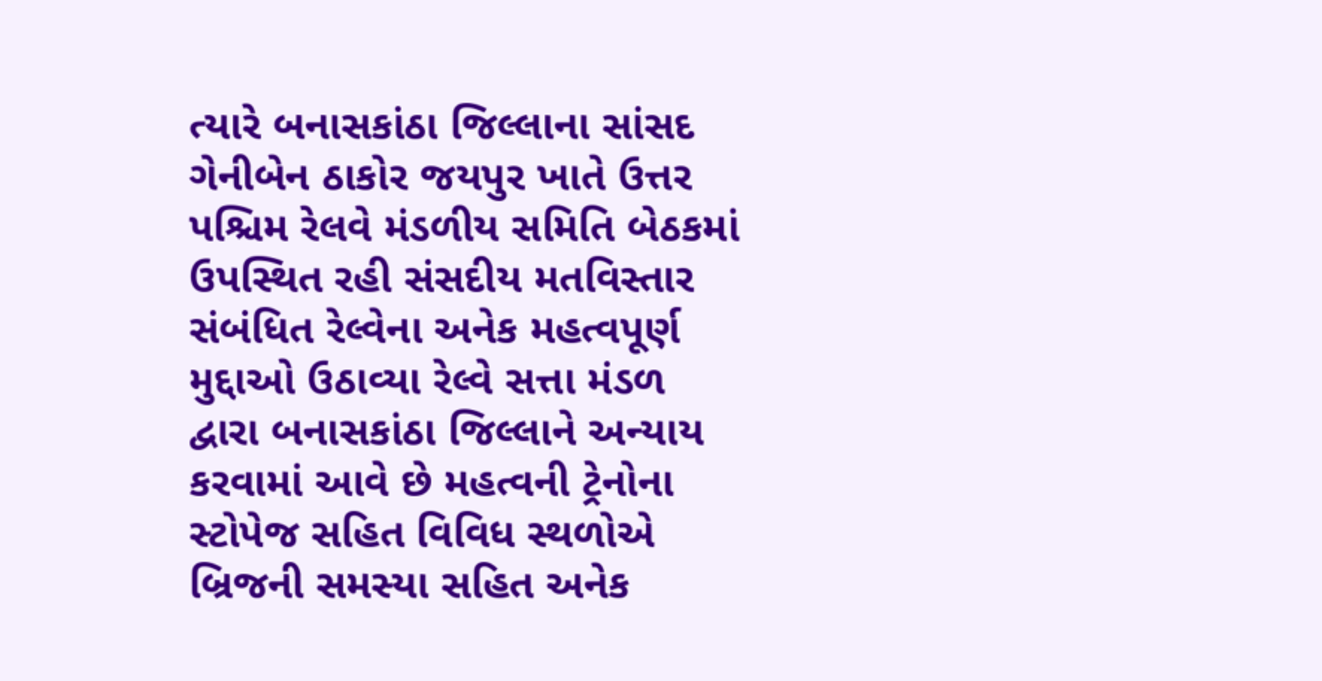ત્યારે બનાસકાંઠા જિલ્લાના સાંસદ ગેનીબેન ઠાકોર જયપુર ખાતે ઉત્તર પશ્ચિમ રેલવે મંડળીય સમિતિ બેઠકમાં ઉપસ્થિત રહી સંસદીય મતવિસ્તાર સંબંધિત રેલ્વેના અનેક મહત્વપૂર્ણ મુદ્દાઓ ઉઠાવ્યા રેલ્વે સત્તા મંડળ દ્વારા બનાસકાંઠા જિલ્લાને અન્યાય કરવામાં આવે છે મહત્વની ટ્રેનોના સ્ટોપેજ સહિત વિવિધ સ્થળોએ બ્રિજની સમસ્યા સહિત અનેક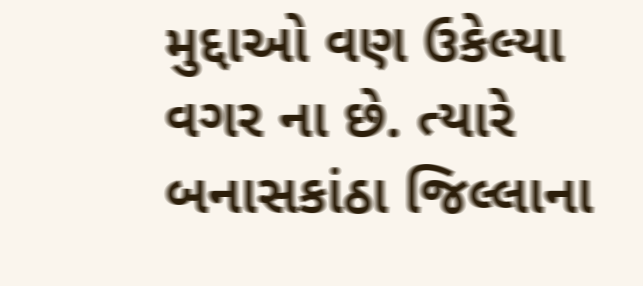મુદ્દાઓ વણ ઉકેલ્યા વગર ના છે. ત્યારે બનાસકાંઠા જિલ્લાના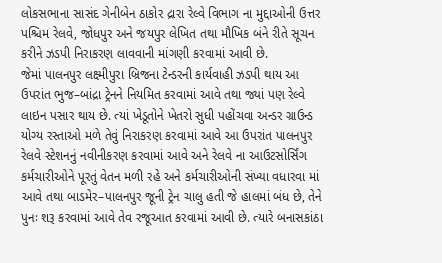લોકસભાના સાસંદ ગેનીબેન ઠાકોર દ્રારા રેલ્વે વિભાગ ના મુદ્દાઓની ઉત્તર પશ્ચિમ રેલવે, જોધપુર અને જયપુર લેખિત તથા મૌખિક બંને રીતે સૂચન કરીને ઝડપી નિરાકરણ લાવવાની માંગણી કરવામાં આવી છે.
જેમાં પાલનપુર લક્ષ્મીપુરા બ્રિજના ટેન્ડરની કાર્યવાહી ઝડપી થાય આ ઉપરાંત ભુજ–બાંદ્રા ટ્રેનને નિયમિત કરવામાં આવે તથા જ્યાં પણ રેલ્વે લાઇન પસાર થાય છે. ત્યાં ખેડૂતોને ખેતરો સુધી પહોંચવા અન્ડર ગ્રાઉન્ડ યોગ્ય રસ્તાઓ મળે તેવું નિરાકરણ કરવામાં આવે આ ઉપરાંત પાલનપુર રેલવે સ્ટેશનનું નવીનીકરણ કરવામાં આવે અને રેલવે ના આઉટસોર્સિંગ કર્મચારીઓને પૂરતું વેતન મળી રહે અને કર્મચારીઓની સંખ્યા વધારવા માં આવે તથા બાડમેર–પાલનપુર જૂની ટ્રેન ચાલુ હતી જે હાલમાં બંધ છે, તેને પુનઃ શરૂ કરવામાં આવે તેવ રજૂઆત કરવામાં આવી છે. ત્યારે બનાસકાંઠા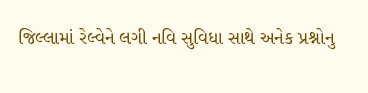જિલ્લામાં રેલ્વેને લગી નવિ સુવિધા સાથે અનેક પ્રશ્નોનુ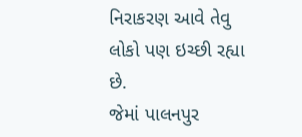નિરાકરણ આવે તેવુ લોકો પણ ઇચ્છી રહ્યા છે.
જેમાં પાલનપુર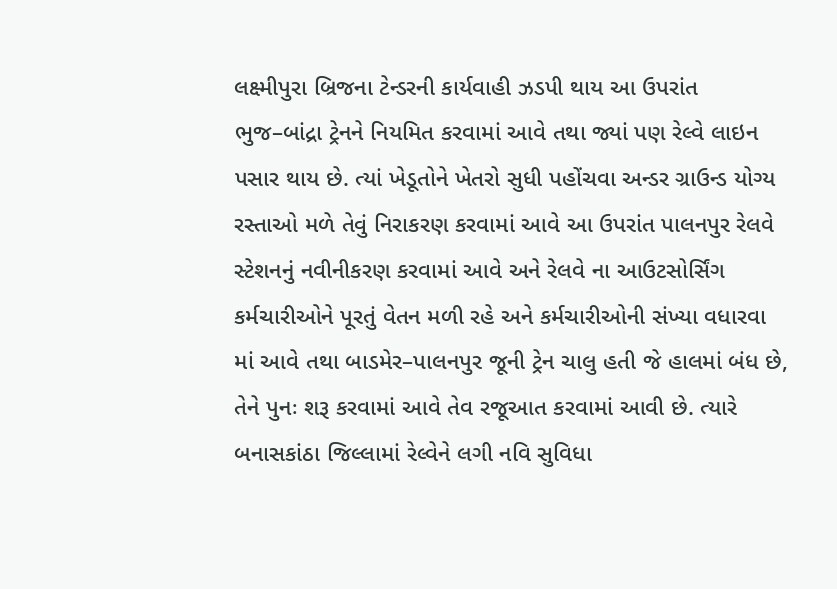લક્ષ્મીપુરા બ્રિજના ટેન્ડરની કાર્યવાહી ઝડપી થાય આ ઉપરાંત ભુજ–બાંદ્રા ટ્રેનને નિયમિત કરવામાં આવે તથા જ્યાં પણ રેલ્વે લાઇન પસાર થાય છે. ત્યાં ખેડૂતોને ખેતરો સુધી પહોંચવા અન્ડર ગ્રાઉન્ડ યોગ્ય રસ્તાઓ મળે તેવું નિરાકરણ કરવામાં આવે આ ઉપરાંત પાલનપુર રેલવે સ્ટેશનનું નવીનીકરણ કરવામાં આવે અને રેલવે ના આઉટસોર્સિંગ કર્મચારીઓને પૂરતું વેતન મળી રહે અને કર્મચારીઓની સંખ્યા વધારવા માં આવે તથા બાડમેર–પાલનપુર જૂની ટ્રેન ચાલુ હતી જે હાલમાં બંધ છે, તેને પુનઃ શરૂ કરવામાં આવે તેવ રજૂઆત કરવામાં આવી છે. ત્યારે બનાસકાંઠા જિલ્લામાં રેલ્વેને લગી નવિ સુવિધા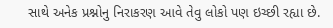સાથે અનેક પ્રશ્નોનુ નિરાકરણ આવે તેવુ લોકો પણ ઇચ્છી રહ્યા છે.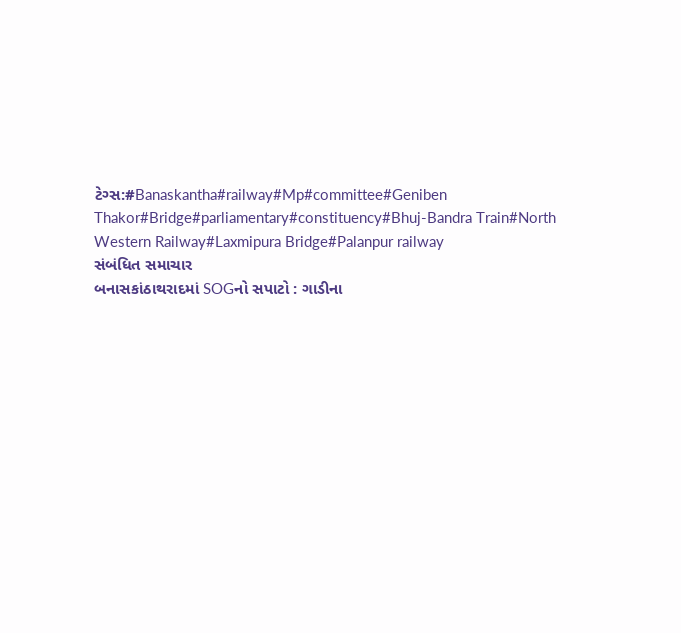ટેગ્સ:#Banaskantha#railway#Mp#committee#Geniben Thakor#Bridge#parliamentary#constituency#Bhuj-Bandra Train#North Western Railway#Laxmipura Bridge#Palanpur railway
સંબંધિત સમાચાર
બનાસકાંઠાથરાદમાં SOGનો સપાટો : ગાડીના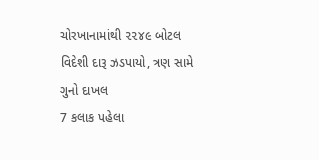ચોરખાનામાંથી ૨૨૪૯ બોટલ વિદેશી દારૂ ઝડપાયો, ત્રણ સામે ગુનો દાખલ
7 કલાક પહેલા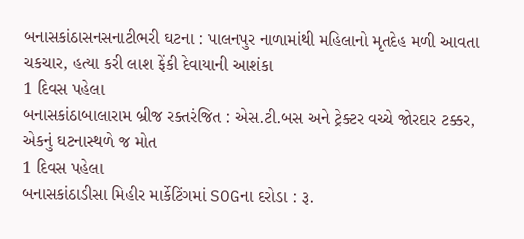બનાસકાંઠાસનસનાટીભરી ઘટના : પાલનપુર નાળામાંથી મહિલાનો મૃતદેહ મળી આવતા ચકચાર, હત્યા કરી લાશ ફેંકી દેવાયાની આશંકા
1 દિવસ પહેલા
બનાસકાંઠાબાલારામ બ્રીજ રક્તરંજિત : એસ.ટી.બસ અને ટ્રેક્ટર વચ્ચે જોરદાર ટક્કર, એકનું ઘટનાસ્થળે જ મોત
1 દિવસ પહેલા
બનાસકાંઠાડીસા મિહીર માર્કેટિંગમાં SOGના દરોડા : રૂ.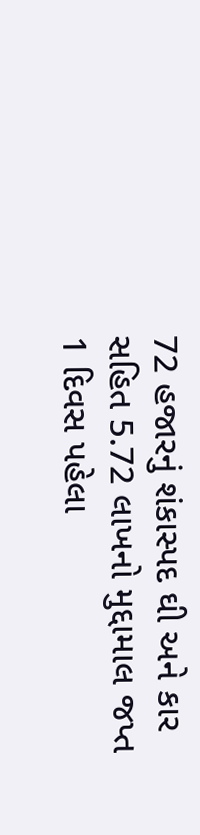72 હજારનું શંકાસ્પદ ઘી અને કાર સહિત 5.72 લાખનો મુદ્દામાલ જપ્ત
1 દિવસ પહેલા